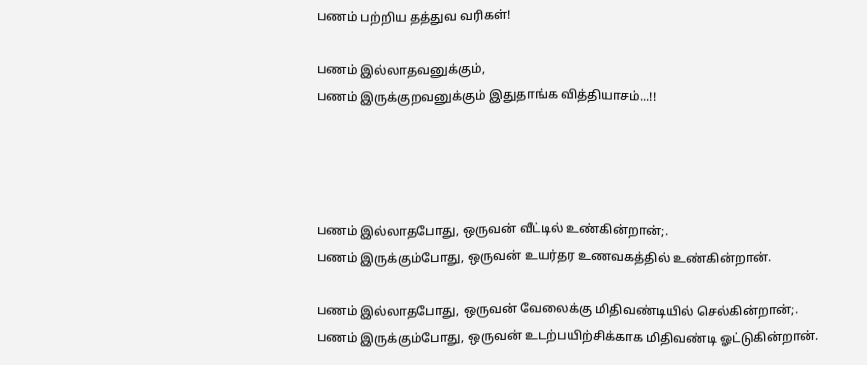பணம் பற்றிய தத்துவ வரிகள்!

பணம் இல்லாதவனுக்கும்,
பணம் இருக்குறவனுக்கும் இதுதாங்க வித்தியாசம்...!!




பணம் இல்லாதபோது, ஒருவன் வீட்டில் உண்கின்றான்;.
பணம் இருக்கும்போது, ஒருவன் உயர்தர உணவகத்தில் உண்கின்றான்.

பணம் இல்லாதபோது, ஒருவன் வேலைக்கு மிதிவண்டியில் செல்கின்றான்;.
பணம் இருக்கும்போது, ஒருவன் உடற்பயிற்சிக்காக மிதிவண்டி ஓட்டுகின்றான்.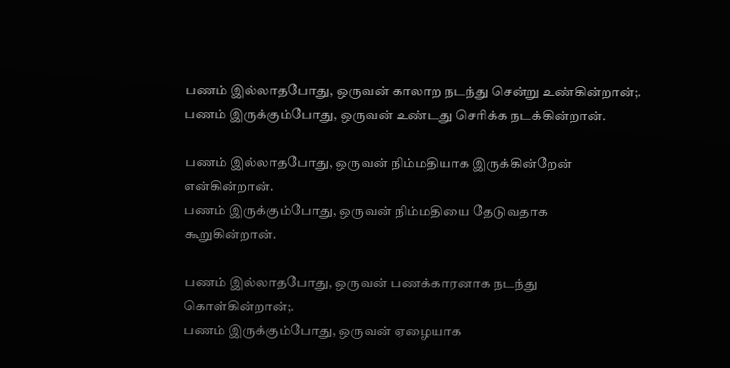பணம் இல்லாதபோது, ஒருவன் காலாற நடந்து சென்று உண்கின்றான்;.
பணம் இருக்கும்போது, ஒருவன் உண்டது செரிக்க நடக்கின்றான்.

பணம் இல்லாதபோது, ஒருவன் நிம்மதியாக இருக்கின்றேன் என்கின்றான்.
பணம் இருக்கும்போது, ஒருவன் நிம்மதியை தேடுவதாக கூறுகின்றான்.

பணம் இல்லாதபோது, ஒருவன் பணக்காரனாக நடந்து கொள்கின்றான்;.
பணம் இருக்கும்போது, ஒருவன் ஏழையாக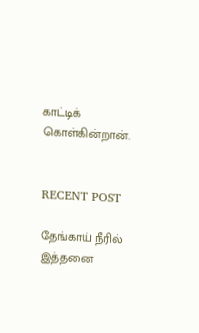காட்டிக் கொள்கின்றான்.


RECENT POST

தேங்காய் நீரில் இத்தனை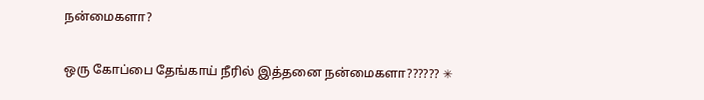நன்மைகளா?

ஒரு கோப்பை தேங்காய் நீரில் இத்தனை நன்மைகளா?????? ✳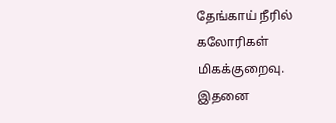தேங்காய் நீரில் கலோரிகள் மிகக்குறைவு. இதனை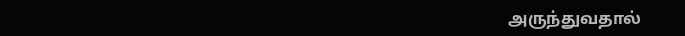அருந்துவதால்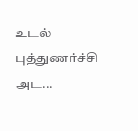உடல் புத்துணர்ச்சி அட...